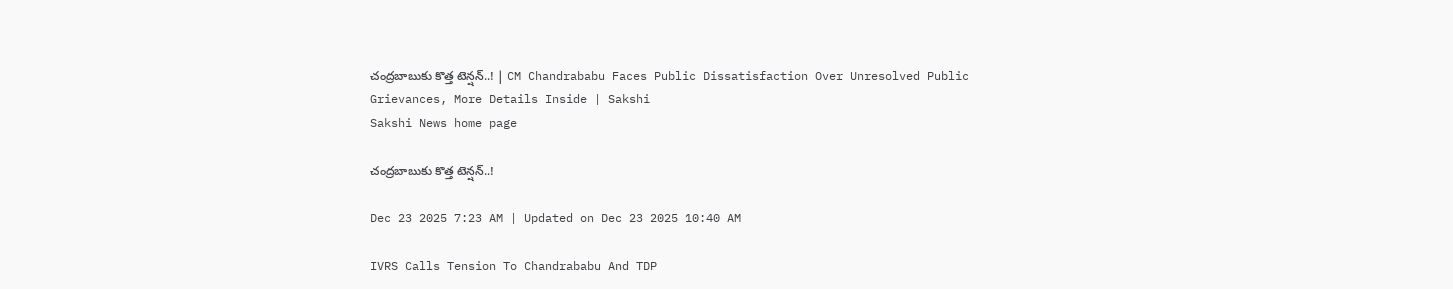చంద్రబాబుకు కొత్త టెన్షన్‌..! | CM Chandrababu Faces Public Dissatisfaction Over Unresolved Public Grievances, More Details Inside | Sakshi
Sakshi News home page

చంద్రబాబుకు కొత్త టెన్షన్‌..!

Dec 23 2025 7:23 AM | Updated on Dec 23 2025 10:40 AM

IVRS Calls Tension To Chandrababu And TDP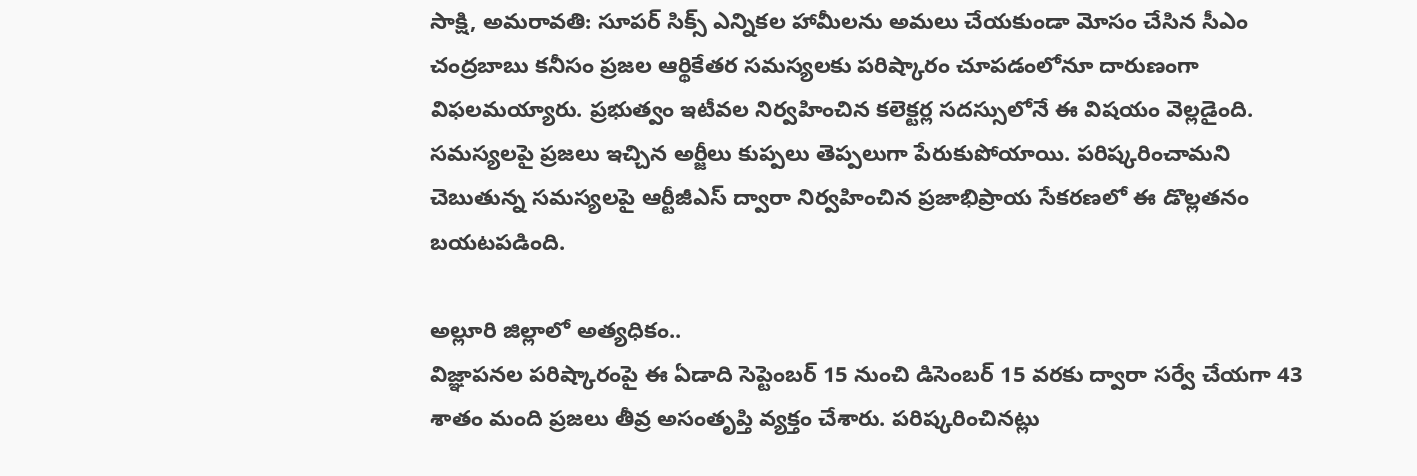సాక్షి, అమరావతి: సూపర్‌ సిక్స్‌ ఎన్నికల హామీలను అమలు చేయకుండా మోసం చేసిన సీఎం చంద్రబాబు కనీసం ప్రజల ఆర్థికేతర సమస్యలకు పరిష్కారం చూపడంలోనూ దారుణంగా విఫలమయ్యారు. ప్రభుత్వం ఇటీవల నిర్వహించిన కలెక్టర్ల సదస్సులోనే ఈ విషయం వెల్లడైంది. సమస్యలపై ప్రజలు ఇచ్చిన అర్జీలు కుప్పలు తెప్పలుగా పేరుకుపోయాయి. పరిష్కరించామని చెబుతున్న సమస్యలపై ఆర్టీజీఎస్‌ ద్వారా నిర్వహించిన ప్రజాభిప్రాయ సేకరణలో ఈ డొల్లతనం బయటపడింది.

అల్లూరి జిల్లాలో అత్యధికం..
విజ్ఞాపనల పరిష్కారంపై ఈ ఏడాది సెప్టెంబర్‌ 15 నుంచి డిసెంబర్‌ 15 వరకు ద్వారా సర్వే చేయగా 43 శాతం మంది ప్రజలు తీవ్ర అసంతృప్తి వ్యక్తం చేశారు. పరిష్కరించినట్లు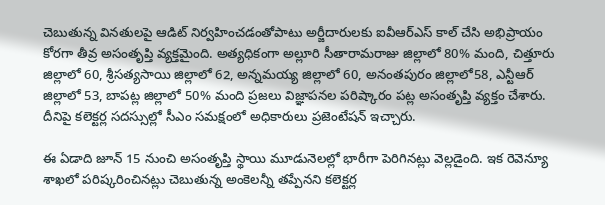చెబుతున్న వినతులపై ఆడిట్‌ నిర్వహించడంతోపాటు అర్జీదారులకు ఐవీఆర్‌ఎస్‌ కాల్‌ చేసి అభిప్రాయం కోరగా తీవ్ర అసంతృప్తి వ్యక్తమైంది. అత్యధికంగా అల్లూరి సీతారామరాజు జిల్లాలో 80% మంది, చిత్తూరు జిల్లాలో 60, శ్రీసత్యసాయి జిల్లాలో 62, అన్నమయ్య జిల్లాలో 60, అనంతపురం జిల్లాలో58, ఎన్టీఆర్‌ జిల్లాలో 53, బాపట్ల జిల్లాలో 50% మంది ప్రజలు విజ్ఞాపనల పరిష్కారం పట్ల అసంతృప్తి వ్యక్తం చేశారు. దీనిపై కలెక్టర్ల సదస్సుల్లో సీఎం సమక్షంలో అధికారులు ప్రజెంటేషన్‌ ఇచ్చారు.

ఈ ఏడాది జూన్‌ 15 నుంచి అసంతృప్తి స్థాయి మూడునెలల్లో భారీగా పెరిగినట్లు వెల్లడైంది. ఇక రెవెన్యూ శాఖలో పరిష్కరించినట్లు చెబుతున్న అంకెలన్నీ తప్పేనని కలెక్టర్ల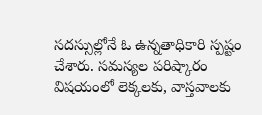సదస్సుల్లోనే ఓ ఉన్నతాధికారి స్పష్టం చేశారు. సమస్యల పరిష్కారం విషయంలో లెక్కలకు, వాస్తవాలకు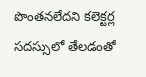పొంతనలేదని కలెక్టర్ల సదస్సులో తేలడంతో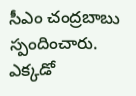సీఎం చంద్రబాబు స్పందించారు. ఎక్కడో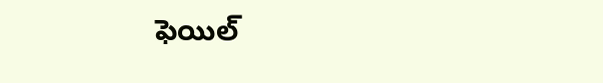ఫెయిల్‌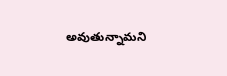అవుతున్నామని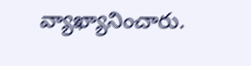వ్యాఖ్యానించారు.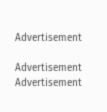Advertisement

Advertisement
Advertisement